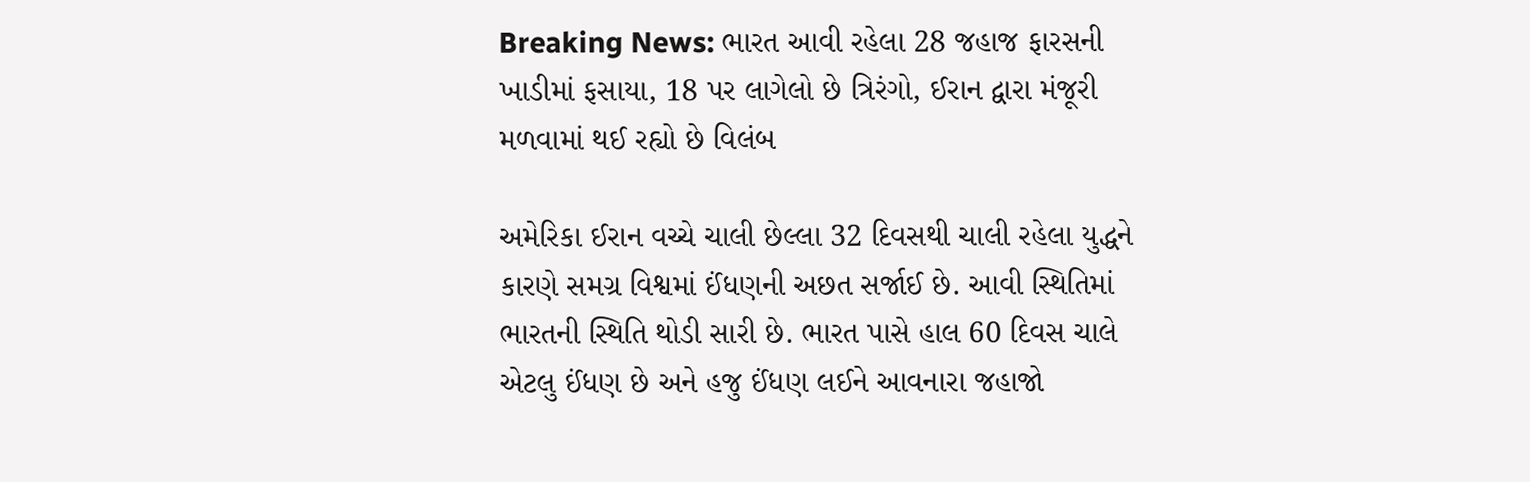Breaking News: ભારત આવી રહેલા 28 જહાજ ફારસની ખાડીમાં ફસાયા, 18 પર લાગેલો છે ત્રિરંગો, ઈરાન દ્વારા મંજૂરી મળવામાં થઈ રહ્યો છે વિલંબ

અમેરિકા ઈરાન વચ્ચે ચાલી છેલ્લા 32 દિવસથી ચાલી રહેલા યુદ્ધને કારણે સમગ્ર વિશ્વમાં ઈંધણની અછત સર્જાઈ છે. આવી સ્થિતિમાં ભારતની સ્થિતિ થોડી સારી છે. ભારત પાસે હાલ 60 દિવસ ચાલે એટલુ ઈંધણ છે અને હજુ ઈંધણ લઈને આવનારા જહાજો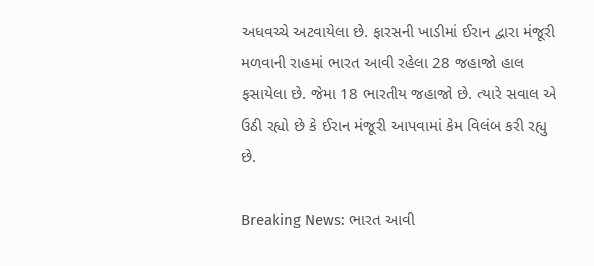અધવચ્ચે અટવાયેલા છે. ફારસની ખાડીમાં ઈરાન દ્વારા મંજૂરી મળવાની રાહમાં ભારત આવી રહેલા 28 જહાજો હાલ ફસાયેલા છે. જેમા 18 ભારતીય જહાજો છે. ત્યારે સવાલ એ ઉઠી રહ્યો છે કે ઈરાન મંજૂરી આપવામાં કેમ વિલંબ કરી રહ્યુ છે.

Breaking News: ભારત આવી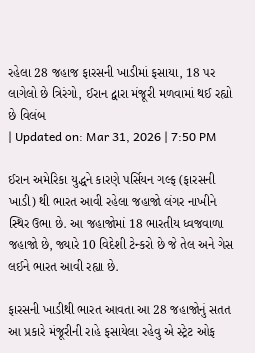રહેલા 28 જહાજ ફારસની ખાડીમાં ફસાયા, 18 પર લાગેલો છે ત્રિરંગો, ઈરાન દ્વારા મંજૂરી મળવામાં થઈ રહ્યો છે વિલંબ
| Updated on: Mar 31, 2026 | 7:50 PM

ઈરાન અમેરિકા યુદ્ધને કારણે પર્સિયન ગલ્ફ (ફારસની ખાડી) થી ભારત આવી રહેલા જહાજો લંગર નાખીને સ્થિર ઉભા છે. આ જહાજોમાં 18 ભારતીય ધ્વજવાળા જહાજો છે, જ્યારે 10 વિદેશી ટેન્કરો છે જે તેલ અને ગેસ લઈને ભારત આવી રહ્યા છે.

ફારસની ખાડીથી ભારત આવતા આ 28 જહાજોનું સતત આ પ્રકારે મંજૂરીની રાહે ફસાયેલા રહેવુ એ સ્ટ્રેટ ઓફ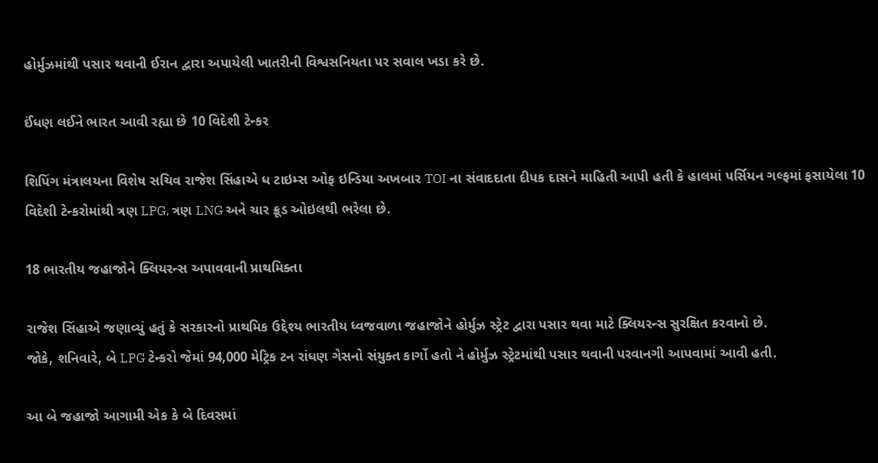હોર્મુઝમાંથી પસાર થવાની ઈરાન દ્વારા અપાયેલી ખાતરીની વિશ્વસનિયતા પર સવાલ ખડા કરે છે.

ઈંધણ લઈને ભારત આવી રહ્યા છે 10 વિદેશી ટેન્કર

શિપિંગ મંત્રાલયના વિશેષ સચિવ રાજેશ સિંહાએ ધ ટાઇમ્સ ઓફ ઇન્ડિયા અખબાર TOI ના સંવાદદાતા દીપક દાસને માહિતી આપી હતી કે હાલમાં પર્સિયન ગલ્ફમાં ફસાયેલા 10 વિદેશી ટેન્કરોમાંથી ત્રણ LPG, ત્રણ LNG અને ચાર ક્રૂડ ઓઇલથી ભરેલા છે.

18 ભારતીય જહાજોને ક્લિયરન્સ અપાવવાની પ્રાથમિક્તા

રાજેશ સિંહાએ જણાવ્યું હતું કે સરકારનો પ્રાથમિક ઉદ્દેશ્ય ભારતીય ધ્વજવાળા જહાજોને હોર્મુઝ સ્ટ્રેટ દ્વારા પસાર થવા માટે ક્લિયરન્સ સુરક્ષિત કરવાનો છે.
જોકે, શનિવારે, બે LPG ટેન્કરો જેમાં 94,000 મેટ્રિક ટન રાંધણ ગેસનો સંયુક્ત કાર્ગો હતો ને હોર્મુઝ સ્ટ્રેટમાંથી પસાર થવાની પરવાનગી આપવામાં આવી હતી.

આ બે જહાજો આગામી એક કે બે દિવસમાં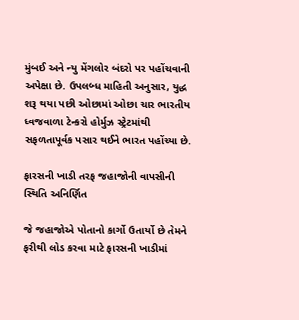મુંબઈ અને ન્યુ મેંગલોર બંદરો પર પહોંચવાની અપેક્ષા છે. ઉપલબ્ધ માહિતી અનુસાર, યુદ્ધ શરૂ થયા પછી ઓછામાં ઓછા ચાર ભારતીય ધ્વજવાળા ટેન્કરો હોર્મુઝ સ્ટ્રેટમાંથી સફળતાપૂર્વક પસાર થઈને ભારત પહોંચ્યા છે.

ફારસની ખાડી તરફ જહાજોની વાપસીની સ્થિતિ અનિર્ણિત

જે જહાજોએ પોતાનો કાર્ગો ઉતાર્યો છે તેમને ફરીથી લોડ કરવા માટે ફારસની ખાડીમાં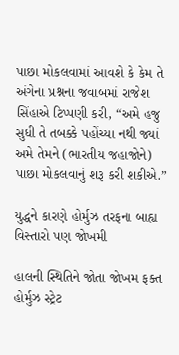પાછા મોકલવામાં આવશે કે કેમ તે અંગેના પ્રશ્નના જવાબમાં રાજેશ સિંહાએ ટિપ્પણી કરી, “અમે હજુ સુધી તે તબક્કે પહોંચ્યા નથી જ્યાં અમે તેમને (ભારતીય જહાજોને) પાછા મોકલવાનું શરૂ કરી શકીએ.”

યુદ્ધને કારણે હોર્મુઝ તરફના બાહ્ય વિસ્તારો પણ જોખમી

હાલની સ્થિતિને જોતા જોખમ ફક્ત હોર્મુઝ સ્ટ્રેટ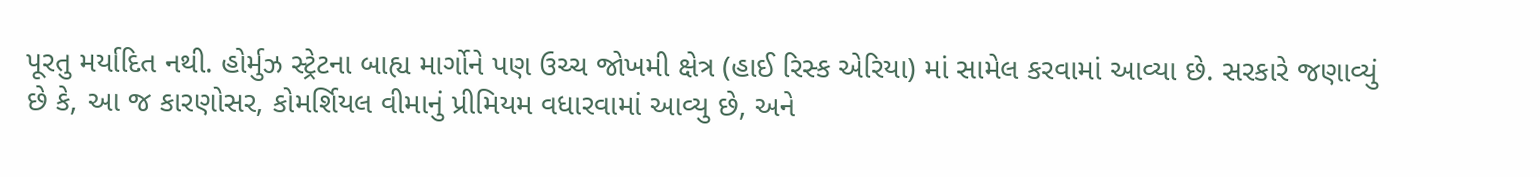પૂરતુ મર્યાદિત નથી. હોર્મુઝ સ્ટ્રેટના બાહ્ય માર્ગોને પણ ઉચ્ચ જોખમી ક્ષેત્ર (હાઈ રિસ્ક એરિયા) માં સામેલ કરવામાં આવ્યા છે. સરકારે જણાવ્યું છે કે, આ જ કારણોસર, કોમર્શિયલ વીમાનું પ્રીમિયમ વધારવામાં આવ્યુ છે, અને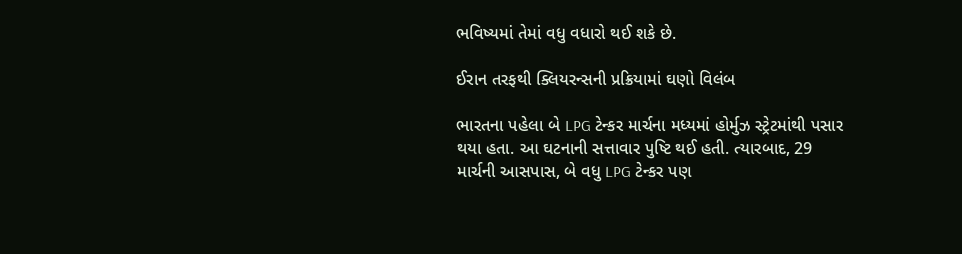ભવિષ્યમાં તેમાં વધુ વધારો થઈ શકે છે.

ઈરાન તરફથી ક્લિયરન્સની પ્રક્રિયામાં ઘણો વિલંબ

ભારતના પહેલા બે LPG ટેન્કર માર્ચના મધ્યમાં હોર્મુઝ સ્ટ્રેટમાંથી પસાર થયા હતા. આ ઘટનાની સત્તાવાર પુષ્ટિ થઈ હતી. ત્યારબાદ, 29 માર્ચની આસપાસ, બે વધુ LPG ટેન્કર પણ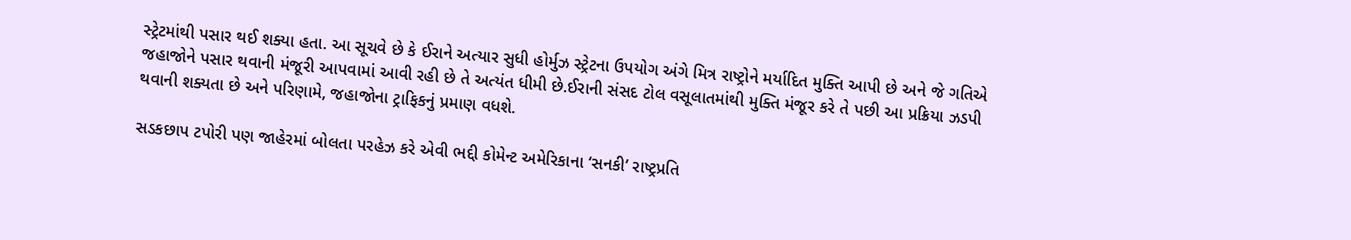સ્ટ્રેટમાંથી પસાર થઈ શક્યા હતા. આ સૂચવે છે કે ઈરાને અત્યાર સુધી હોર્મુઝ સ્ટ્રેટના ઉપયોગ અંગે મિત્ર રાષ્ટ્રોને મર્યાદિત મુક્તિ આપી છે અને જે ગતિએ જહાજોને પસાર થવાની મંજૂરી આપવામાં આવી રહી છે તે અત્યંત ધીમી છે.ઈરાની સંસદ ટોલ વસૂલાતમાંથી મુક્તિ મંજૂર કરે તે પછી આ પ્રક્રિયા ઝડપી થવાની શક્યતા છે અને પરિણામે, જહાજોના ટ્રાફિકનું પ્રમાણ વધશે.

સડકછાપ ટપોરી પણ જાહેરમાં બોલતા પરહેઝ કરે એવી ભદ્દી કોમેન્ટ અમેરિકાના ‘સનકી’ રાષ્ટ્રપ્રતિ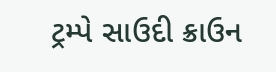ટ્રમ્પે સાઉદી ક્રાઉન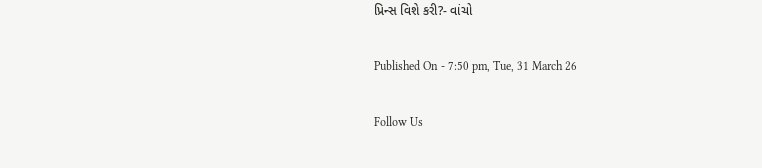પ્રિન્સ વિશે કરી?- વાંચો

Published On - 7:50 pm, Tue, 31 March 26

Follow Us